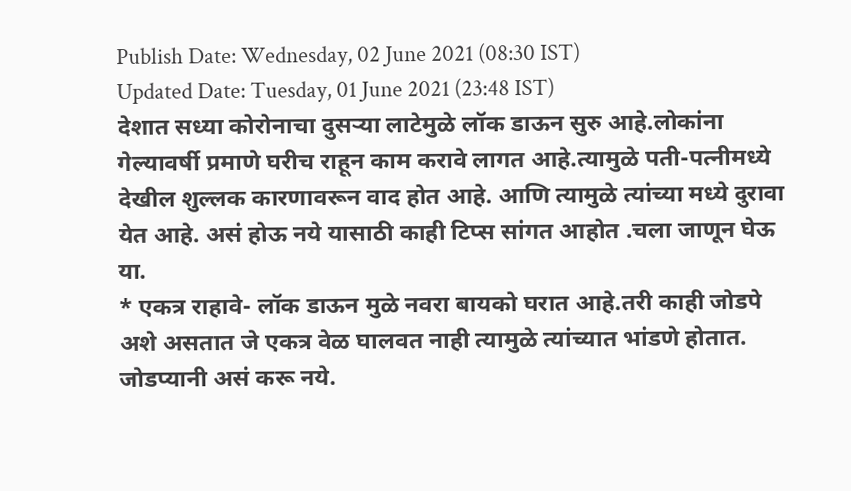Publish Date: Wednesday, 02 June 2021 (08:30 IST)
Updated Date: Tuesday, 01 June 2021 (23:48 IST)
देशात सध्या कोरोनाचा दुसऱ्या लाटेमुळे लॉक डाऊन सुरु आहे.लोकांना गेल्यावर्षी प्रमाणे घरीच राहून काम करावे लागत आहे.त्यामुळे पती-पत्नीमध्ये देखील शुल्लक कारणावरून वाद होत आहे. आणि त्यामुळे त्यांच्या मध्ये दुरावा येत आहे. असं होऊ नये यासाठी काही टिप्स सांगत आहोत .चला जाणून घेऊ या.
* एकत्र राहावे- लॉक डाऊन मुळे नवरा बायको घरात आहे.तरी काही जोडपे अशे असतात जे एकत्र वेळ घालवत नाही त्यामुळे त्यांच्यात भांडणे होतात. जोडप्यानी असं करू नये.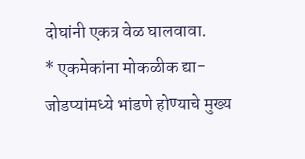दोघांनी एकत्र वेळ घालवावा.
* एकमेकांना मोकळीक द्या- जोडप्यांमध्ये भांडणे होण्याचे मुख्य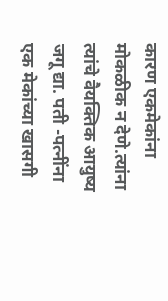कारण एकमेकांना मोकळीक न देणे.त्यांना त्यांचे वैयक्तिक आयुष्य जगू द्या. पती -पत्नींना एक मेकांच्या खासगी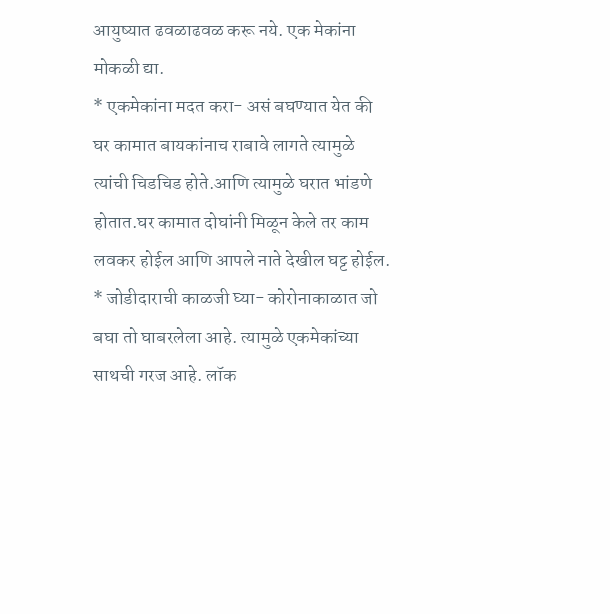आयुष्यात ढवळाढवळ करू नये. एक मेकांना मोकळी द्या.
* एकमेकांना मदत करा- असं बघण्यात येत की घर कामात बायकांनाच राबावे लागते त्यामुळे त्यांची चिडचिड होते.आणि त्यामुळे घरात भांडणे होतात.घर कामात दोघांनी मिळून केले तर काम लवकर होईल आणि आपले नाते देखील घट्ट होईल.
* जोडीदाराची काळजी घ्या- कोरोनाकाळात जो बघा तो घाबरलेला आहे. त्यामुळे एकमेकांच्या साथची गरज आहे. लॉक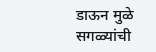डाऊन मुळे सगळ्यांची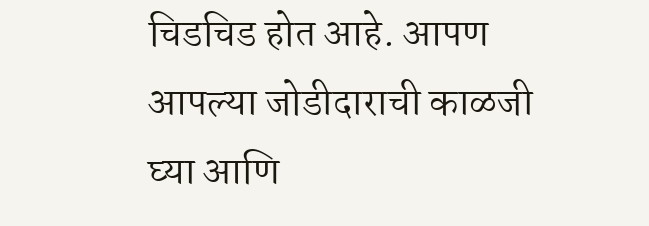चिडचिड होत आहे. आपण आपल्या जोडीदाराची काळजी घ्या आणि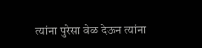त्यांना पुरेसा वेळ देऊन त्यांना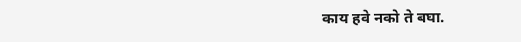काय हवे नको ते बघा.